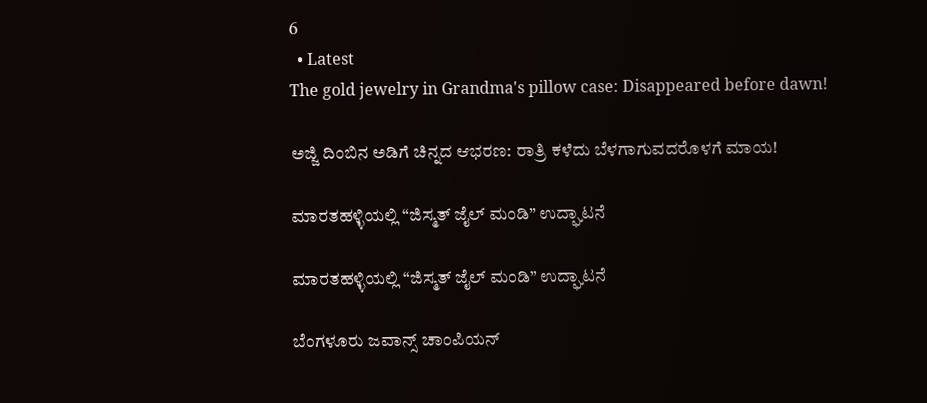6
  • Latest
The gold jewelry in Grandma's pillow case: Disappeared before dawn!

ಅಜ್ಜಿ ದಿಂಬಿನ ಅಡಿಗೆ ಚಿನ್ನದ ಆಭರಣ: ರಾತ್ರಿ ಕಳೆದು ಬೆಳಗಾಗುವದರೊಳಗೆ ಮಾಯ!

ಮಾರತಹಳ್ಳಿಯಲ್ಲಿ “ಜಿಸ್ಮತ್ ಜೈಲ್ ಮಂಡಿ” ಉದ್ಘಾಟನೆ

ಮಾರತಹಳ್ಳಿಯಲ್ಲಿ “ಜಿಸ್ಮತ್ ಜೈಲ್ ಮಂಡಿ” ಉದ್ಘಾಟನೆ

ಬೆಂಗಳೂರು ಜವಾನ್ಸ್ ಚಾಂಪಿಯನ್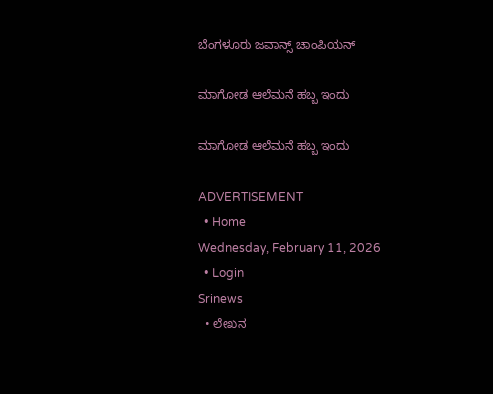ಬೆಂಗಳೂರು ಜವಾನ್ಸ್ ಚಾಂಪಿಯನ್

ಮಾಗೋಡ ಆಲೆಮನೆ ಹಬ್ಬ ಇಂದು

ಮಾಗೋಡ ಆಲೆಮನೆ ಹಬ್ಬ ಇಂದು

ADVERTISEMENT
  • Home
Wednesday, February 11, 2026
  • Login
Srinews
  • ಲೇಖನ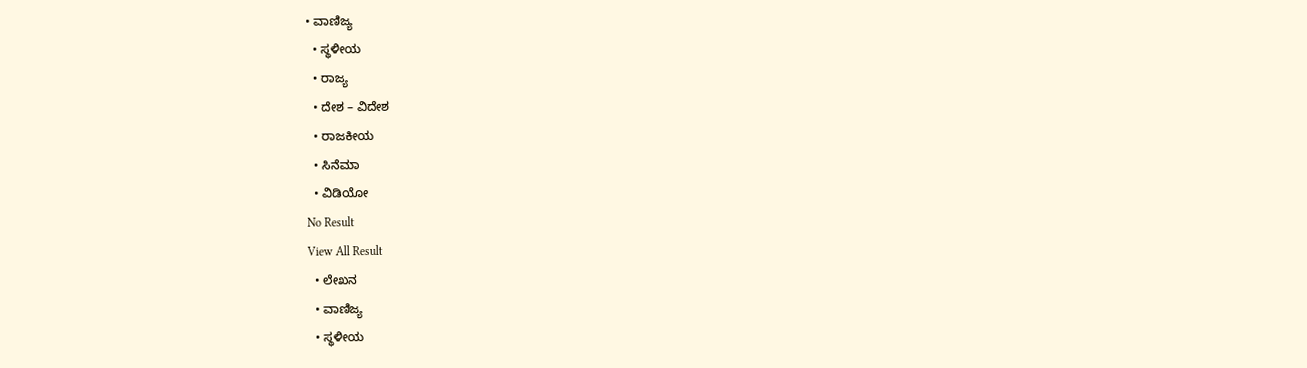• ವಾಣಿಜ್ಯ
  • ಸ್ಥಳೀಯ
  • ರಾಜ್ಯ
  • ದೇಶ – ವಿದೇಶ
  • ರಾಜಕೀಯ
  • ಸಿನೆಮಾ
  • ವಿಡಿಯೋ
No Result
View All Result
  • ಲೇಖನ
  • ವಾಣಿಜ್ಯ
  • ಸ್ಥಳೀಯ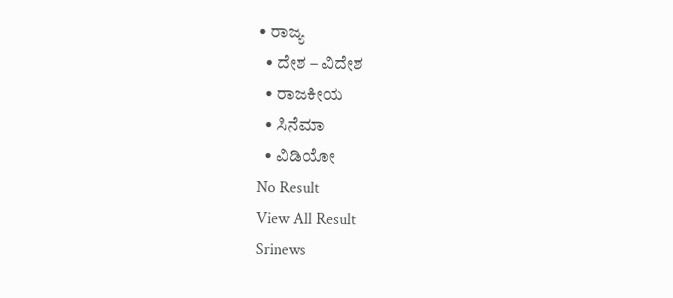• ರಾಜ್ಯ
  • ದೇಶ – ವಿದೇಶ
  • ರಾಜಕೀಯ
  • ಸಿನೆಮಾ
  • ವಿಡಿಯೋ
No Result
View All Result
Srinews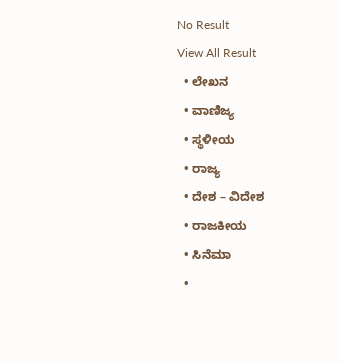No Result
View All Result
  • ಲೇಖನ
  • ವಾಣಿಜ್ಯ
  • ಸ್ಥಳೀಯ
  • ರಾಜ್ಯ
  • ದೇಶ – ವಿದೇಶ
  • ರಾಜಕೀಯ
  • ಸಿನೆಮಾ
  •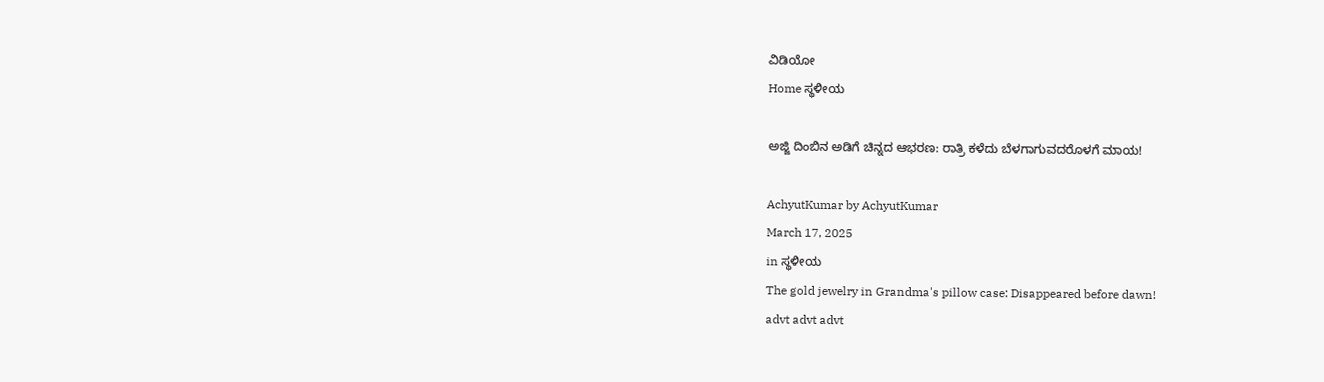ವಿಡಿಯೋ
Home ಸ್ಥಳೀಯ

ಅಜ್ಜಿ ದಿಂಬಿನ ಅಡಿಗೆ ಚಿನ್ನದ ಆಭರಣ: ರಾತ್ರಿ ಕಳೆದು ಬೆಳಗಾಗುವದರೊಳಗೆ ಮಾಯ!

AchyutKumar by AchyutKumar
March 17, 2025
in ಸ್ಥಳೀಯ
The gold jewelry in Grandma's pillow case: Disappeared before dawn!
advt advt advt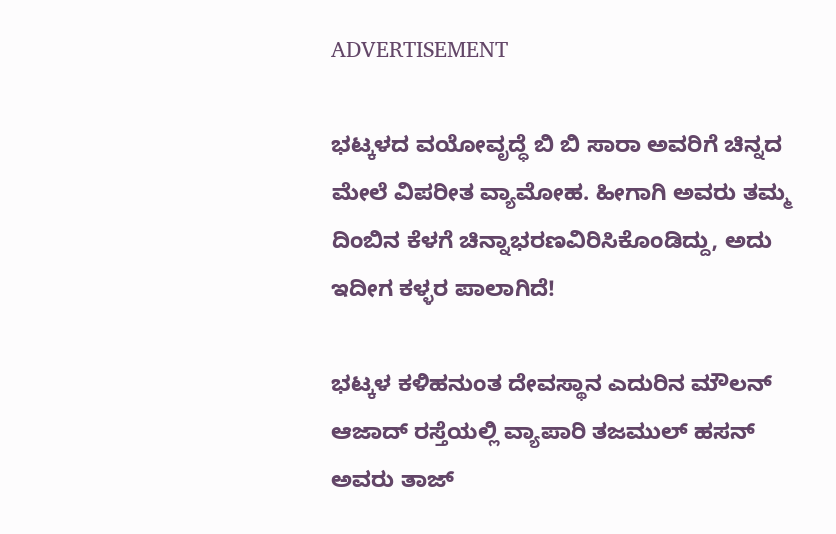ADVERTISEMENT

ಭಟ್ಕಳದ ವಯೋವೃದ್ಧೆ ಬಿ ಬಿ ಸಾರಾ ಅವರಿಗೆ ಚಿನ್ನದ ಮೇಲೆ ವಿಪರೀತ ವ್ಯಾಮೋಹ. ಹೀಗಾಗಿ ಅವರು ತಮ್ಮ ದಿಂಬಿನ ಕೆಳಗೆ ಚಿನ್ನಾಭರಣವಿರಿಸಿಕೊಂಡಿದ್ದು, ಅದು ಇದೀಗ ಕಳ್ಳರ ಪಾಲಾಗಿದೆ!

ಭಟ್ಕಳ ಕಳಿಹನುಂತ ದೇವಸ್ಥಾನ ಎದುರಿನ ಮೌಲನ್ ಆಜಾದ್ ರಸ್ತೆಯಲ್ಲಿ ವ್ಯಾಪಾರಿ ತಜಮುಲ್ ಹಸನ್ ಅವರು ತಾಜ್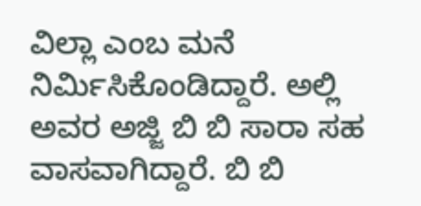ವಿಲ್ಲಾ ಎಂಬ ಮನೆ ನಿರ್ಮಿಸಿಕೊಂಡಿದ್ದಾರೆ. ಅಲ್ಲಿ ಅವರ ಅಜ್ಜಿ ಬಿ ಬಿ ಸಾರಾ ಸಹ ವಾಸವಾಗಿದ್ದಾರೆ. ಬಿ ಬಿ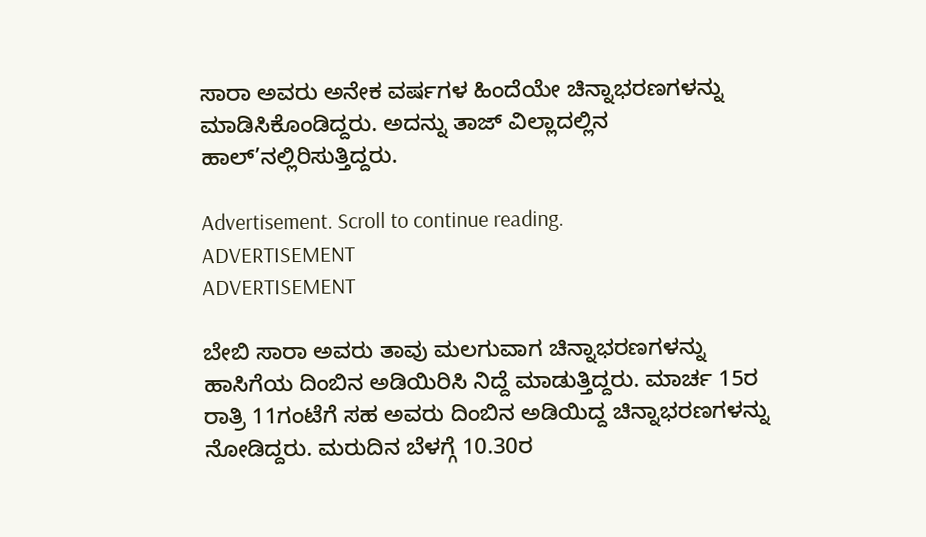ಸಾರಾ ಅವರು ಅನೇಕ ವರ್ಷಗಳ ಹಿಂದೆಯೇ ಚಿನ್ನಾಭರಣಗಳನ್ನು ಮಾಡಿಸಿಕೊಂಡಿದ್ದರು. ಅದನ್ನು ತಾಜ್ ವಿಲ್ಲಾದಲ್ಲಿನ ಹಾಲ್’ನಲ್ಲಿರಿಸುತ್ತಿದ್ದರು.

Advertisement. Scroll to continue reading.
ADVERTISEMENT
ADVERTISEMENT

ಬೇಬಿ ಸಾರಾ ಅವರು ತಾವು ಮಲಗುವಾಗ ಚಿನ್ನಾಭರಣಗಳನ್ನು ಹಾಸಿಗೆಯ ದಿಂಬಿನ ಅಡಿಯಿರಿಸಿ ನಿದ್ದೆ ಮಾಡುತ್ತಿದ್ದರು. ಮಾರ್ಚ 15ರ ರಾತ್ರಿ 11ಗಂಟೆಗೆ ಸಹ ಅವರು ದಿಂಬಿನ ಅಡಿಯಿದ್ದ ಚಿನ್ನಾಭರಣಗಳನ್ನು ನೋಡಿದ್ದರು. ಮರುದಿನ ಬೆಳಗ್ಗೆ 10.30ರ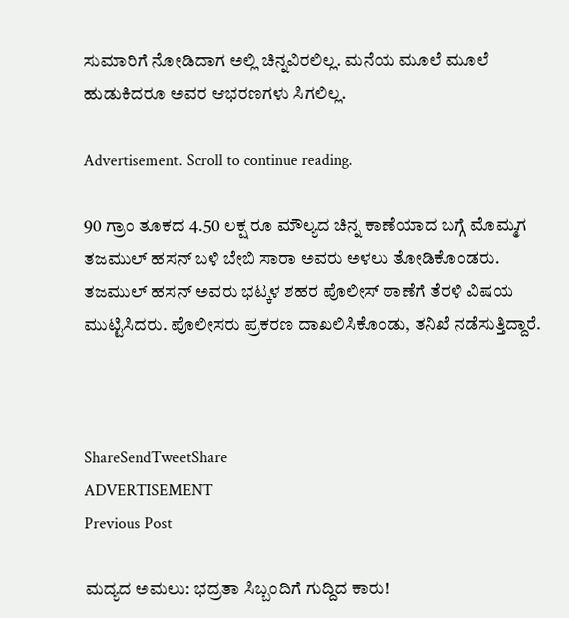ಸುಮಾರಿಗೆ ನೋಡಿದಾಗ ಅಲ್ಲಿ ಚಿನ್ನವಿರಲಿಲ್ಲ. ಮನೆಯ ಮೂಲೆ ಮೂಲೆ ಹುಡುಕಿದರೂ ಅವರ ಆಭರಣಗಳು ಸಿಗಲಿಲ್ಲ.

Advertisement. Scroll to continue reading.

90 ಗ್ರಾಂ ತೂಕದ 4.50 ಲಕ್ಷ ರೂ ಮೌಲ್ಯದ ಚಿನ್ನ ಕಾಣೆಯಾದ ಬಗ್ಗೆ ಮೊಮ್ಮಗ ತಜಮುಲ್ ಹಸನ್ ಬಳಿ ಬೇಬಿ ಸಾರಾ ಅವರು ಅಳಲು ತೋಡಿಕೊಂಡರು. ತಜಮುಲ್ ಹಸನ್ ಅವರು ಭಟ್ಕಳ ಶಹರ ಪೊಲೀಸ್ ಠಾಣೆಗೆ ತೆರಳಿ ವಿಷಯ ಮುಟ್ಟಿಸಿದರು. ಪೊಲೀಸರು ಪ್ರಕರಣ ದಾಖಲಿಸಿಕೊಂಡು, ತನಿಖೆ ನಡೆಸುತ್ತಿದ್ದಾರೆ.



ShareSendTweetShare
ADVERTISEMENT
Previous Post

ಮದ್ಯದ ಅಮಲು: ಭದ್ರತಾ ಸಿಬ್ಬಂದಿಗೆ ಗುದ್ದಿದ ಕಾರು!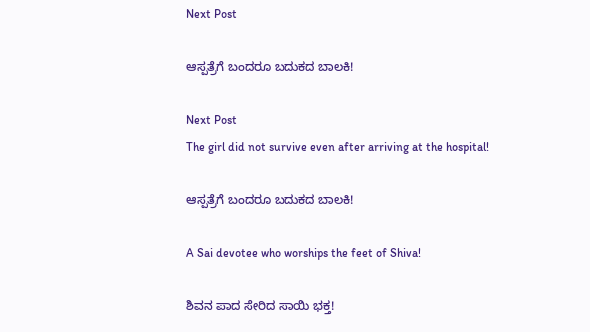Next Post

ಆಸ್ಪತ್ರೆಗೆ ಬಂದರೂ ಬದುಕದ ಬಾಲಕಿ!

Next Post
The girl did not survive even after arriving at the hospital!

ಆಸ್ಪತ್ರೆಗೆ ಬಂದರೂ ಬದುಕದ ಬಾಲಕಿ!

A Sai devotee who worships the feet of Shiva!

ಶಿವನ ಪಾದ ಸೇರಿದ ಸಾಯಿ ಭಕ್ತ!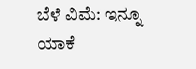ಬೆಳೆ ವಿಮೆ: ಇನ್ನೂ ಯಾಕೆ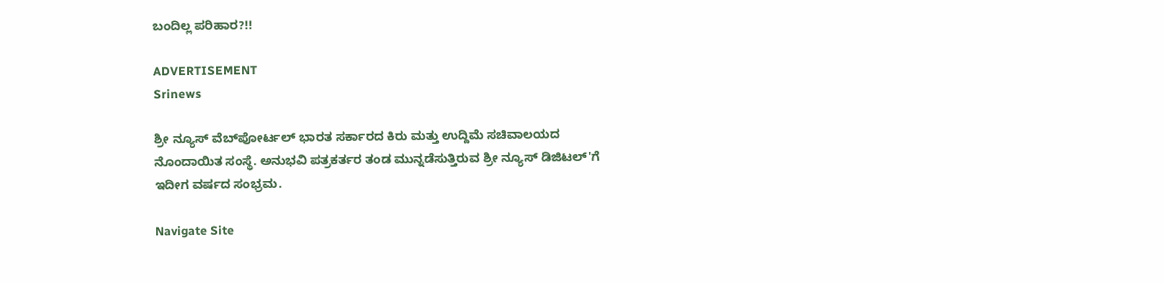ಬಂದಿಲ್ಲ ಪರಿಹಾರ?!!

ADVERTISEMENT
Srinews

ಶ್ರೀ ನ್ಯೂಸ್ ವೆಬ್‌ಪೋರ್ಟಲ್ ಭಾರತ ಸರ್ಕಾರದ ಕಿರು ಮತ್ತು ಉದ್ದಿಮೆ ಸಚಿವಾಲಯದ ನೊಂದಾಯಿತ ಸಂಸ್ಥೆ. ಅನುಭವಿ ಪತ್ರಕರ್ತರ ತಂಡ ಮುನ್ನಡೆಸುತ್ತಿರುವ ಶ್ರೀ ನ್ಯೂಸ್ ಡಿಜಿಟಲ್'ಗೆ ಇದೀಗ ವರ್ಷದ ಸಂಭ್ರಮ.

Navigate Site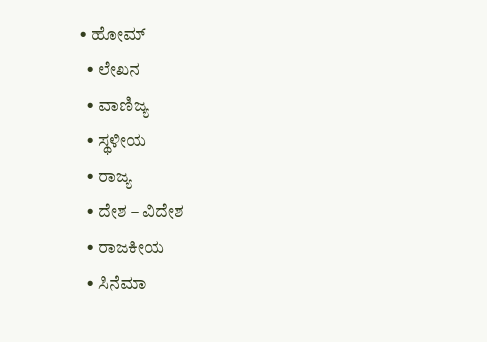• ಹೋಮ್
  • ಲೇಖನ
  • ವಾಣಿಜ್ಯ
  • ಸ್ಥಳೀಯ
  • ರಾಜ್ಯ
  • ದೇಶ – ವಿದೇಶ
  • ರಾಜಕೀಯ
  • ಸಿನೆಮಾ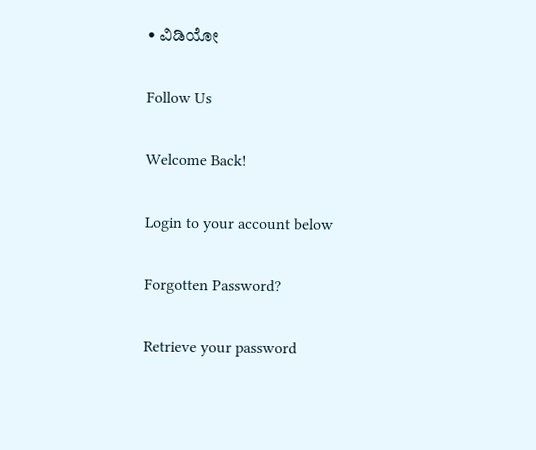• ವಿಡಿಯೋ

Follow Us

Welcome Back!

Login to your account below

Forgotten Password?

Retrieve your password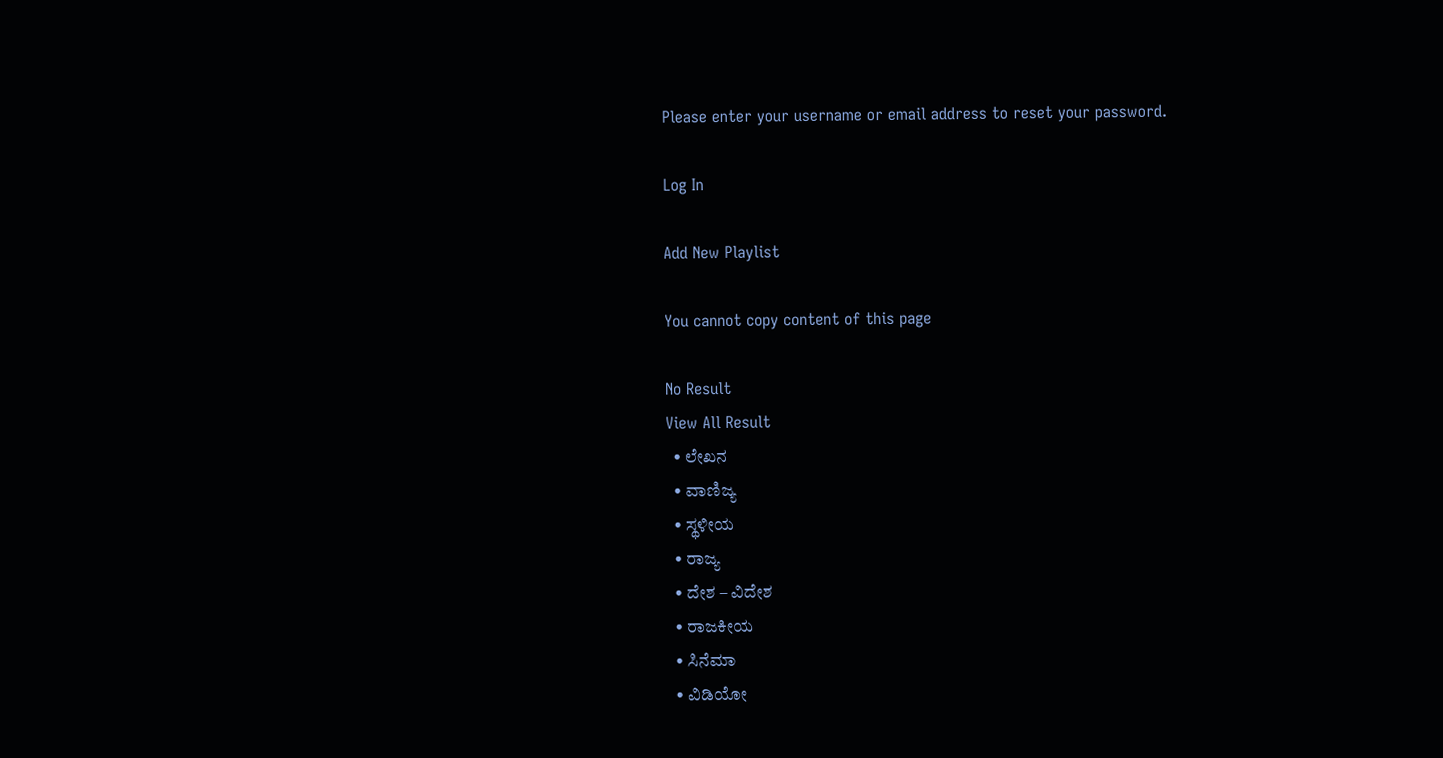Please enter your username or email address to reset your password.

Log In

Add New Playlist

You cannot copy content of this page

No Result
View All Result
  • ಲೇಖನ
  • ವಾಣಿಜ್ಯ
  • ಸ್ಥಳೀಯ
  • ರಾಜ್ಯ
  • ದೇಶ – ವಿದೇಶ
  • ರಾಜಕೀಯ
  • ಸಿನೆಮಾ
  • ವಿಡಿಯೋ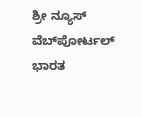ಶ್ರೀ ನ್ಯೂಸ್ ವೆಬ್‌ಪೋರ್ಟಲ್ ಭಾರತ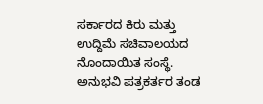ಸರ್ಕಾರದ ಕಿರು ಮತ್ತು ಉದ್ದಿಮೆ ಸಚಿವಾಲಯದ ನೊಂದಾಯಿತ ಸಂಸ್ಥೆ. ಅನುಭವಿ ಪತ್ರಕರ್ತರ ತಂಡ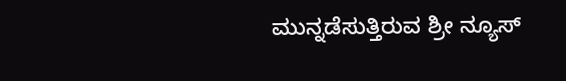ಮುನ್ನಡೆಸುತ್ತಿರುವ ಶ್ರೀ ನ್ಯೂಸ್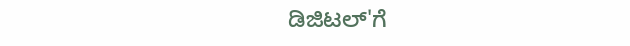ಡಿಜಿಟಲ್'ಗೆ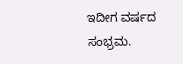ಇದೀಗ ವರ್ಷದ ಸಂಭ್ರಮ.